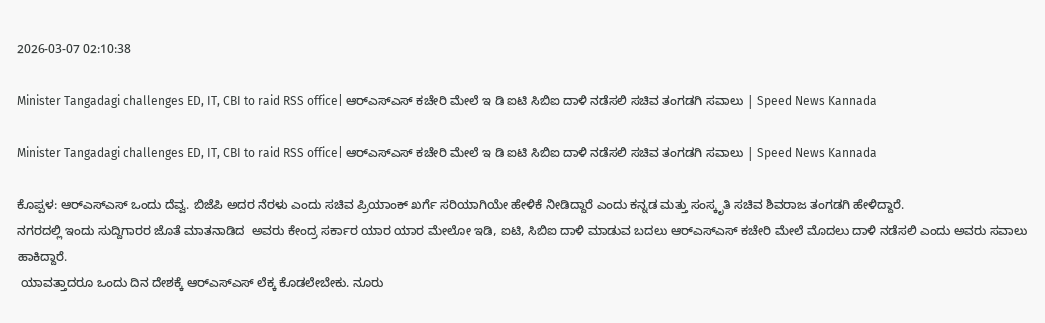2026-03-07 02:10:38

Minister Tangadagi challenges ED, IT, CBI to raid RSS office| ಆರ್‌ಎಸ್‌ಎಸ್‌ ಕಚೇರಿ ಮೇಲೆ ಇ ಡಿ ಐಟಿ ಸಿಬಿಐ ದಾಳಿ ನಡೆಸಲಿ ಸಚಿವ ತಂಗಡಗಿ ಸವಾಲು | Speed News Kannada

Minister Tangadagi challenges ED, IT, CBI to raid RSS office| ಆರ್‌ಎಸ್‌ಎಸ್‌ ಕಚೇರಿ ಮೇಲೆ ಇ ಡಿ ಐಟಿ ಸಿಬಿಐ ದಾಳಿ ನಡೆಸಲಿ ಸಚಿವ ತಂಗಡಗಿ ಸವಾಲು | Speed News Kannada

ಕೊಪ್ಪಳ: ಆರ್‌ಎಸ್‌ಎಸ್‌ ಒಂದು ದೆವ್ವ. ಬಿಜೆಪಿ ಅದರ ನೆರಳು ಎಂದು ಸಚಿವ ಪ್ರಿಯಾಂಕ್‌ ಖರ್ಗೆ ಸರಿಯಾಗಿಯೇ ಹೇಳಿಕೆ ನೀಡಿದ್ದಾರೆ ಎಂದು ಕನ್ನಡ ಮತ್ತು ಸಂಸ್ಕೃತಿ ಸಚಿವ ಶಿವರಾಜ ತಂಗಡಗಿ ಹೇಳಿದ್ದಾರೆ.
ನಗರದಲ್ಲಿ ಇಂದು ಸುದ್ದಿಗಾರರ ಜೊತೆ ಮಾತನಾಡಿದ  ಅವರು ಕೇಂದ್ರ ಸರ್ಕಾರ ಯಾರ ಯಾರ ಮೇಲೋ ಇಡಿ, ಐಟಿ, ಸಿಬಿಐ ದಾಳಿ ಮಾಡುವ ಬದಲು ಆರ್‌ಎಸ್‌ಎಸ್‌ ಕಚೇರಿ ಮೇಲೆ ಮೊದಲು ದಾಳಿ ನಡೆಸಲಿ ಎಂದು ಅವರು ಸವಾಲು ಹಾಕಿದ್ದಾರೆ.
 ಯಾವತ್ತಾದರೂ ಒಂದು ದಿನ ದೇಶಕ್ಕೆ ಆರ್‌ಎಸ್‌ಎಸ್‌ ಲೆಕ್ಕ ಕೊಡಲೇಬೇಕು. ನೂರು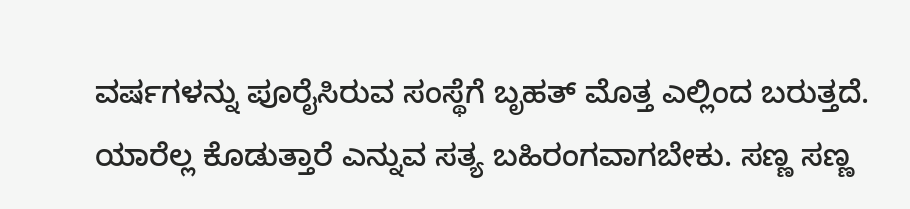ವರ್ಷಗಳನ್ನು ಪೂರೈಸಿರುವ ಸಂಸ್ಥೆಗೆ ಬೃಹತ್‌ ಮೊತ್ತ ಎಲ್ಲಿಂದ ಬರುತ್ತದೆ. ಯಾರೆಲ್ಲ ಕೊಡುತ್ತಾರೆ ಎನ್ನುವ ಸತ್ಯ ಬಹಿರಂಗವಾಗಬೇಕು. ಸಣ್ಣ ಸಣ್ಣ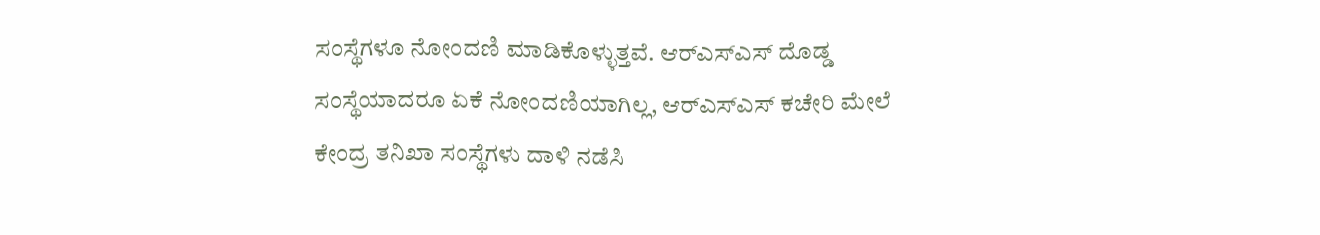ಸಂಸ್ಥೆಗಳೂ ನೋಂದಣಿ ಮಾಡಿಕೊಳ್ಳುತ್ತವೆ. ಆರ್‌ಎಸ್‌ಎಸ್‌ ದೊಡ್ಡ ಸಂಸ್ಥೆಯಾದರೂ ಏಕೆ ನೋಂದಣಿಯಾಗಿಲ್ಲ, ಆರ್‌ಎಸ್‌ಎಸ್‌ ಕಚೇರಿ ಮೇಲೆ ಕೇಂದ್ರ ತನಿಖಾ ಸಂಸ್ಥೆಗಳು ದಾಳಿ ನಡೆಸಿ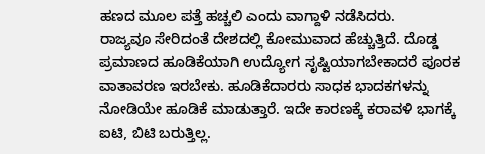ಹಣದ ಮೂಲ ಪತ್ತೆ ಹಚ್ಚಲಿ ಎಂದು ವಾಗ್ದಾಳಿ ನಡೆಸಿದರು.
ರಾಜ್ಯವೂ ಸೇರಿದಂತೆ ದೇಶದಲ್ಲಿ ಕೋಮುವಾದ ಹೆಚ್ಚುತ್ತಿದೆ. ದೊಡ್ಡ ಪ್ರಮಾಣದ ಹೂಡಿಕೆಯಾಗಿ ಉದ್ಯೋಗ ಸೃಷ್ಟಿಯಾಗಬೇಕಾದರೆ ಪೂರಕ ವಾತಾವರಣ ಇರಬೇಕು. ಹೂಡಿಕೆದಾರರು ಸಾಧಕ ಭಾದಕಗಳನ್ನು ನೋಡಿಯೇ ಹೂಡಿಕೆ ಮಾಡುತ್ತಾರೆ. ಇದೇ ಕಾರಣಕ್ಕೆ ಕರಾವಳಿ ಭಾಗಕ್ಕೆ ಐಟಿ, ಬಿಟಿ ಬರುತ್ತಿಲ್ಲ.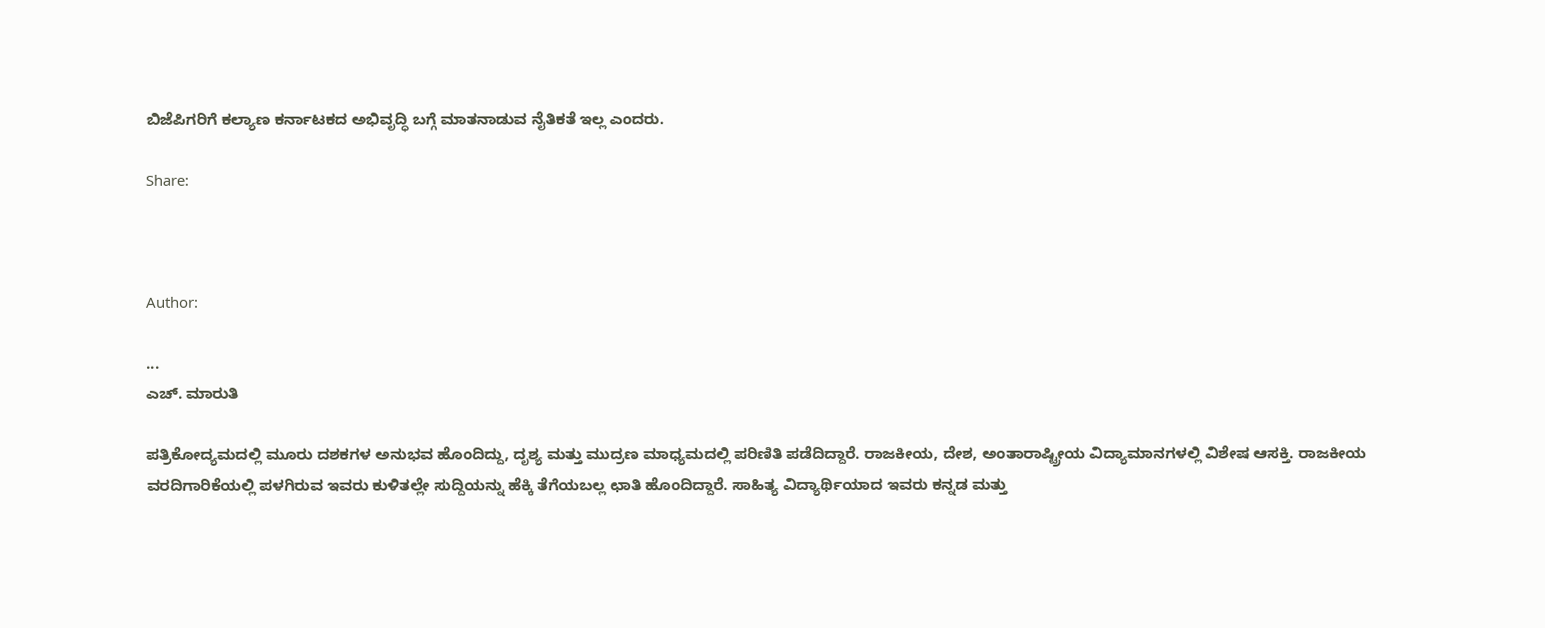ಬಿಜೆಪಿಗರಿಗೆ ಕಲ್ಯಾಣ ಕರ್ನಾಟಕದ ಅಭಿವೃದ್ಧಿ ಬಗ್ಗೆ ಮಾತನಾಡುವ ನೈತಿಕತೆ ಇಲ್ಲ ಎಂದರು.

Share:



Author:

...
ಎಚ್‌. ಮಾರುತಿ

ಪತ್ರಿಕೋದ್ಯಮದಲ್ಲಿ ಮೂರು ದಶಕಗಳ ಅನುಭವ ಹೊಂದಿದ್ದು, ದೃಶ್ಯ ಮತ್ತು ಮುದ್ರಣ ಮಾಧ್ಯಮದಲ್ಲಿ ಪರಿಣಿತಿ ಪಡೆದಿದ್ದಾರೆ. ರಾಜಕೀಯ, ದೇಶ, ಅಂತಾರಾಷ್ಟ್ರೀಯ ವಿದ್ಯಾಮಾನಗಳಲ್ಲಿ ವಿಶೇಷ ಆಸಕ್ತಿ. ರಾಜಕೀಯ ವರದಿಗಾರಿಕೆಯಲ್ಲಿ ಪಳಗಿರುವ ಇವರು ಕುಳಿತಲ್ಲೇ ಸುದ್ದಿಯನ್ನು ಹೆಕ್ಕಿ ತೆಗೆಯಬಲ್ಲ ಛಾತಿ ಹೊಂದಿದ್ದಾರೆ. ಸಾಹಿತ್ಯ ವಿದ್ಯಾರ್ಥಿಯಾದ ಇವರು ಕನ್ನಡ ಮತ್ತು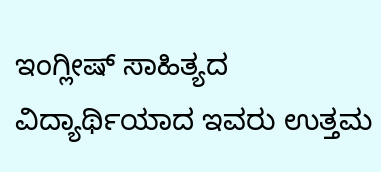ಇಂಗ್ಲೀಷ್‌ ಸಾಹಿತ್ಯದ ವಿದ್ಯಾರ್ಥಿಯಾದ ಇವರು ಉತ್ತಮ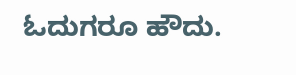ಓದುಗರೂ ಹೌದು.